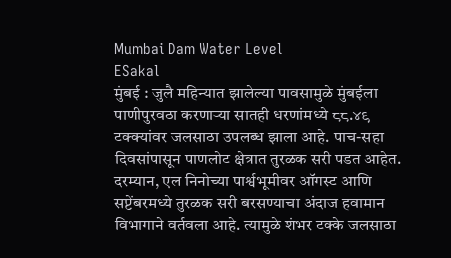Mumbai Dam Water Level
ESakal
मुंबई : जुलै महिन्यात झालेल्या पावसामुळे मुंबईला पाणीपुरवठा करणाऱ्या सातही धरणांमध्ये ८८.४९ टक्क्यांवर जलसाठा उपलब्ध झाला आहे. पाच-सहा दिवसांपासून पाणलोट क्षेत्रात तुरळक सरी पडत आहेत. दरम्यान, एल निनोच्या पार्श्वभूमीवर ऑगस्ट आणि सप्टेंबरमध्ये तुरळक सरी बरसण्याचा अंदाज हवामान विभागाने वर्तवला आहे. त्यामुळे शंभर टक्के जलसाठा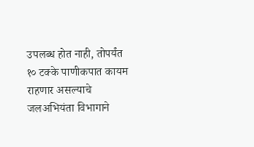उपलब्ध होत नाही, तोपर्यंत १० टक्के पाणीकपात कायम राहणार असल्याचे जलअभियंता विभागाने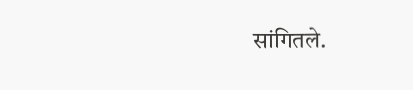सांगितले.